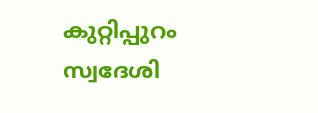കുറ്റിപ്പുറം സ്വദേശി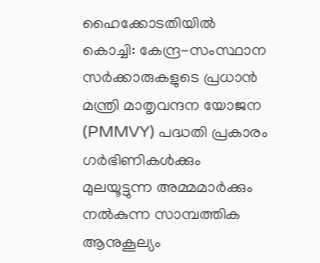ഹൈക്കോടതിയിൽ
കൊച്ചി: കേന്ദ്ര-സംസ്ഥാന സർക്കാരുകളുടെ പ്രധാൻ മന്ത്രി മാതൃവന്ദന യോജന (PMMVY) പദ്ധതി പ്രകാരം ഗർഭിണികൾക്കും മുലയൂട്ടുന്ന അമ്മമാർക്കും നൽകുന്ന സാമ്പത്തിക ആനുകൂല്യം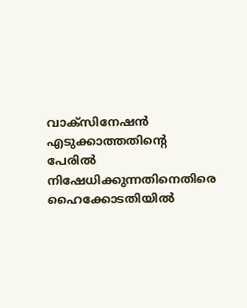വാക്സിനേഷൻ എടുക്കാത്തതിന്റെ പേരിൽ നിഷേധിക്കുന്നതിനെതിരെ ഹൈക്കോടതിയിൽ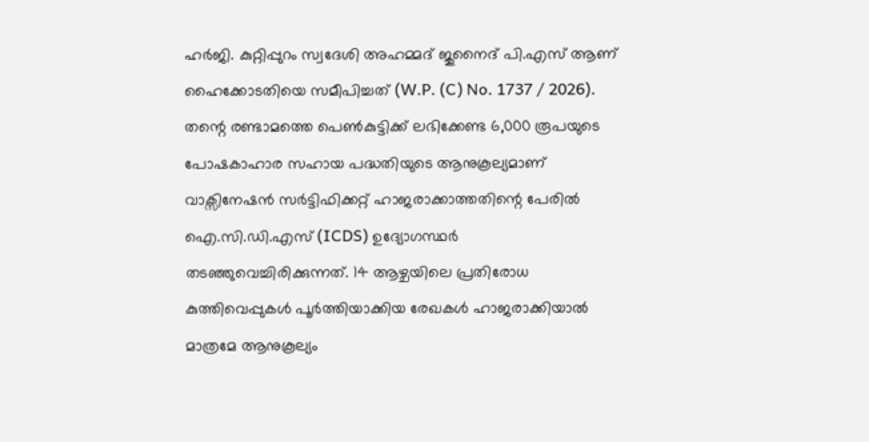ഹർജി. കുറ്റിപ്പുറം സ്വദേശി അഹമ്മദ് ജുനൈദ് പി.എസ് ആണ് ഹൈക്കോടതിയെ സമീപിച്ചത് (W.P. (C) No. 1737 / 2026).
തന്റെ രണ്ടാമത്തെ പെൺകുട്ടിക്ക് ലഭിക്കേണ്ട 6,000 രൂപയുടെ പോഷകാഹാര സഹായ പദ്ധതിയുടെ ആനുകൂല്യമാണ് വാക്സിനേഷൻ സർട്ടിഫിക്കറ്റ് ഹാജരാക്കാത്തതിന്റെ പേരിൽ ഐ.സി.ഡി.എസ് (ICDS) ഉദ്യോഗസ്ഥർ തടഞ്ഞുവെച്ചിരിക്കുന്നത്. 14 ആഴ്ചയിലെ പ്രതിരോധ കുത്തിവെപ്പുകൾ പൂർത്തിയാക്കിയ രേഖകൾ ഹാജരാക്കിയാൽ മാത്രമേ ആനുകൂല്യം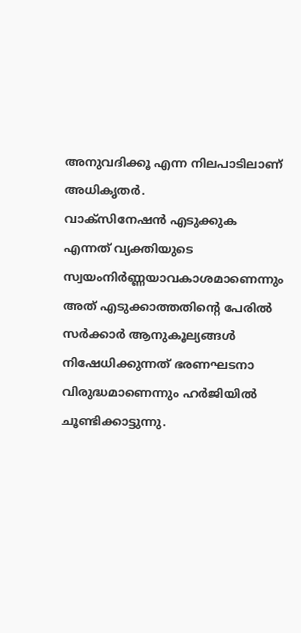അനുവദിക്കൂ എന്ന നിലപാടിലാണ് അധികൃതർ.
വാക്സിനേഷൻ എടുക്കുക എന്നത് വ്യക്തിയുടെ സ്വയംനിർണ്ണയാവകാശമാണെന്നും അത് എടുക്കാത്തതിന്റെ പേരിൽ സർക്കാർ ആനുകൂല്യങ്ങൾ നിഷേധിക്കുന്നത് ഭരണഘടനാ വിരുദ്ധമാണെന്നും ഹർജിയിൽ ചൂണ്ടിക്കാട്ടുന്നു.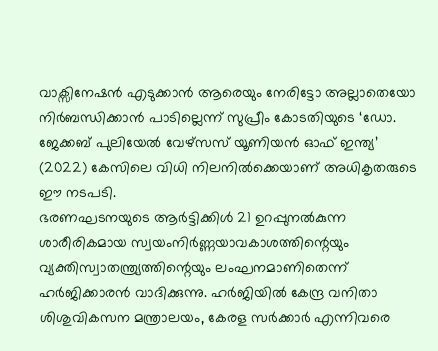വാക്സിനേഷൻ എടുക്കാൻ ആരെയും നേരിട്ടോ അല്ലാതെയോ നിർബന്ധിക്കാൻ പാടില്ലെന്ന് സുപ്രീം കോടതിയുടെ ‘ഡോ. ജേക്കബ് പുലിയേൽ വേഴ്സസ് യൂണിയൻ ഓഫ് ഇന്ത്യ’ (2022) കേസിലെ വിധി നിലനിൽക്കെയാണ് അധികൃതരുടെ ഈ നടപടി.
ഭരണഘടനയുടെ ആർട്ടിക്കിൾ 21 ഉറപ്പുനൽകുന്ന ശാരീരികമായ സ്വയംനിർണ്ണയാവകാശത്തിന്റെയും വ്യക്തിസ്വാതന്ത്ര്യത്തിന്റെയും ലംഘനമാണിതെന്ന് ഹർജിക്കാരൻ വാദിക്കുന്നു. ഹർജിയിൽ കേന്ദ്ര വനിതാ ശിശുവികസന മന്ത്രാലയം, കേരള സർക്കാർ എന്നിവരെ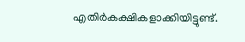എതിർകക്ഷികളാക്കിയിട്ടുണ്ട്.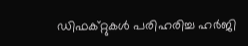ഡിഫക്റ്റുകൾ പരിഹരിച്ച ഹർജി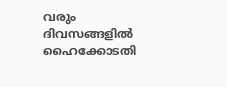വരും ദിവസങ്ങളിൽ ഹൈക്കോടതി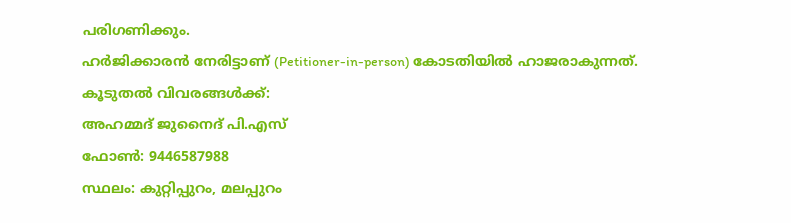പരിഗണിക്കും.
ഹർജിക്കാരൻ നേരിട്ടാണ് (Petitioner-in-person) കോടതിയിൽ ഹാജരാകുന്നത്.
കൂടുതൽ വിവരങ്ങൾക്ക്:
അഹമ്മദ് ജുനൈദ് പി.എസ്
ഫോൺ: 9446587988
സ്ഥലം: കുറ്റിപ്പുറം, മലപ്പുറം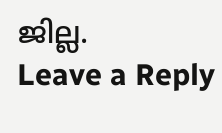ജില്ല.
Leave a Reply